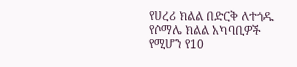የሀረሪ ክልል በድርቅ ለተጎዱ የሶማሌ ክልል አካባቢዎች የሚሆን የ10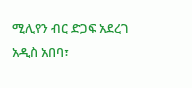ሚሊየን ብር ድጋፍ አደረገ
አዲስ አበባ፣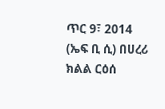ጥር 9፣ 2014 (ኤፍ ቢ ሲ) በሀረሪ ክልል ርዕሰ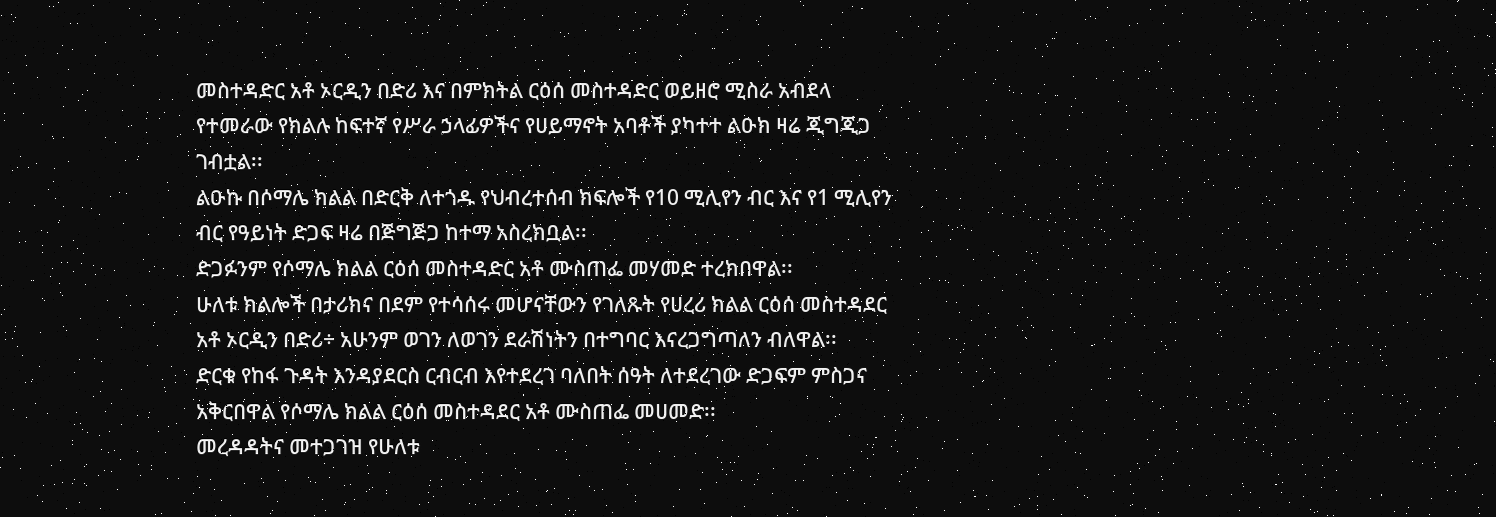መስተዳድር አቶ ኦርዲን በድሪ እና በምክትል ርዕሰ መስተዳድር ወይዘሮ ሚስራ አብደላ የተመራው የክልሉ ከፍተኛ የሥራ ኃላፊዎችና የሀይማኖት አባቶች ያካተተ ልዑክ ዛሬ ጂግጂጋ ገብቷል፡፡
ልዑኩ በሶማሌ ክልል በድርቅ ለተጎዱ የህብረተሰብ ክፍሎች የ10 ሚሊየን ብር እና የ1 ሚሊየን ብር የዓይነት ድጋፍ ዛሬ በጅግጅጋ ከተማ አስረክቧል፡፡
ድጋፉንም የሶማሌ ክልል ርዕሰ መስተዳድር አቶ ሙስጠፌ መሃመድ ተረክበዋል፡፡
ሁለቱ ክልሎች በታሪክና በደም የተሳሰሩ መሆናቸውን የገለጹት የሀረሪ ክልል ርዕሰ መስተዳደር አቶ ኦርዲን በድሪ÷ አሁንም ወገን ለወገን ደራሽነትን በተግባር እናረጋግጣለን ብለዋል፡፡
ድርቁ የከፋ ጉዳት እንዳያደርስ ርብርብ እየተደረገ ባለበት ሰዓት ለተደረገው ድጋፍም ምስጋና አቅርበዋል የሶማሌ ክልል ርዕሰ መስተዳደር አቶ ሙስጠፌ መሀመድ፡፡
መረዳዳትና መተጋገዝ የሁለቱ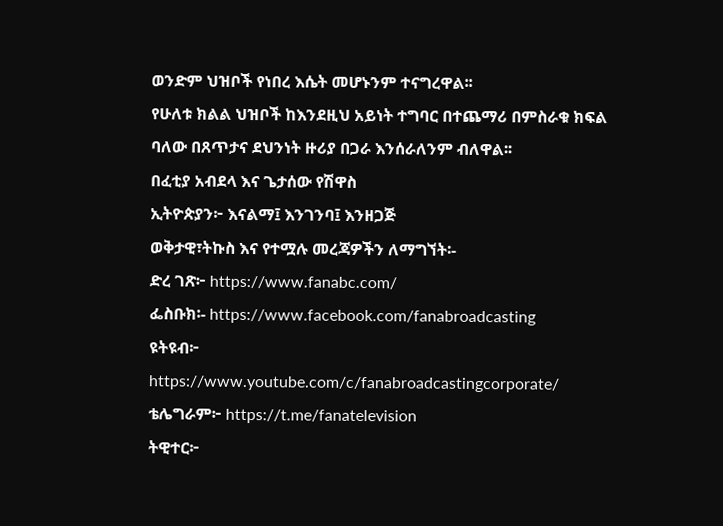ወንድም ህዝቦች የነበረ እሴት መሆኑንም ተናግረዋል፡፡
የሁለቱ ክልል ህዝቦች ከእንደዚህ አይነት ተግባር በተጨማሪ በምስራቁ ክፍል ባለው በጸጥታና ደህንነት ዙሪያ በጋራ እንሰራለንም ብለዋል፡፡
በፈቲያ አብደላ እና ጌታሰው የሽዋስ
ኢትዮጵያን፦ እናልማ፤ እንገንባ፤ እንዘጋጅ
ወቅታዊ፣ትኩስ እና የተሟሉ መረጃዎችን ለማግኘት፡-
ድረ ገጽ፦ https://www.fanabc.com/
ፌስቡክ፡- https://www.facebook.com/fanabroadcasting
ዩትዩብ፦ https://www.youtube.com/c/fanabroadcastingcorporate/
ቴሌግራም፦ https://t.me/fanatelevision
ትዊተር፦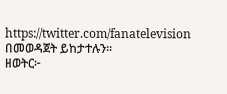https://twitter.com/fanatelevision በመወዳጀት ይከታተሉን፡፡
ዘወትር፦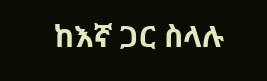ከእኛ ጋር ስላሉ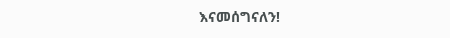እናመሰግናለን!